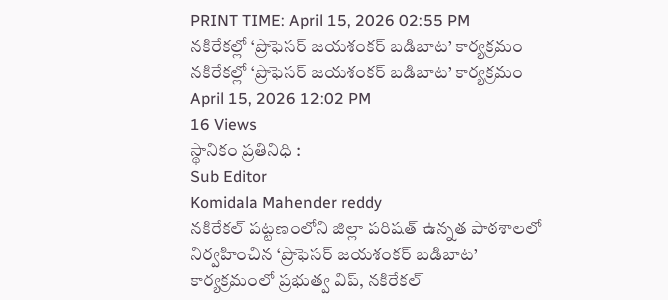PRINT TIME: April 15, 2026 02:55 PM
నకిరేకల్లో ‘ప్రొఫెసర్ జయశంకర్ బడిబాట’ కార్యక్రమం
నకిరేకల్లో ‘ప్రొఫెసర్ జయశంకర్ బడిబాట’ కార్యక్రమం
April 15, 2026 12:02 PM
16 Views
స్థానికం ప్రతినిధి :
Sub Editor
Komidala Mahender reddy
నకిరేకల్ పట్టణంలోని జిల్లా పరిషత్ ఉన్నత పాఠశాలలో నిర్వహించిన ‘ప్రొఫెసర్ జయశంకర్ బడిబాట’ కార్యక్రమంలో ప్రభుత్వ విప్, నకిరేకల్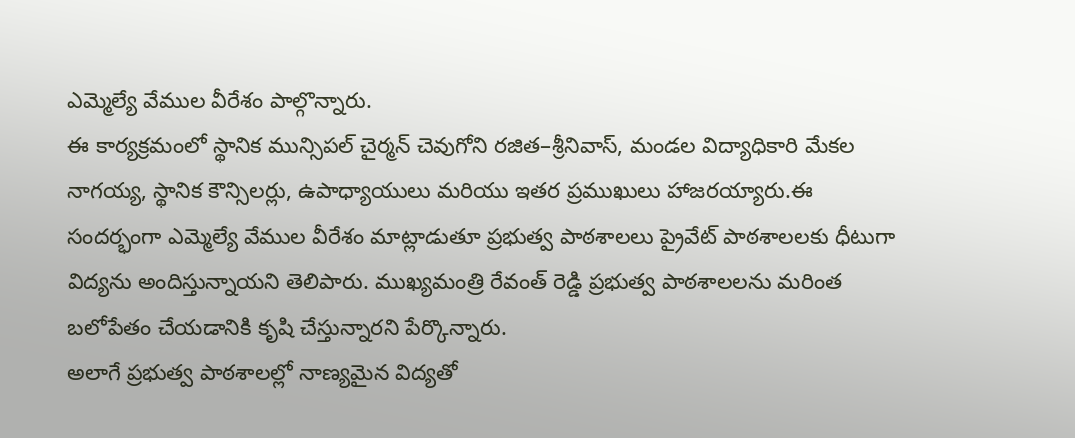ఎమ్మెల్యే వేముల వీరేశం పాల్గొన్నారు.
ఈ కార్యక్రమంలో స్థానిక మున్సిపల్ చైర్మన్ చెవుగోని రజిత–శ్రీనివాస్, మండల విద్యాధికారి మేకల నాగయ్య, స్థానిక కౌన్సిలర్లు, ఉపాధ్యాయులు మరియు ఇతర ప్రముఖులు హాజరయ్యారు.ఈ సందర్భంగా ఎమ్మెల్యే వేముల వీరేశం మాట్లాడుతూ ప్రభుత్వ పాఠశాలలు ప్రైవేట్ పాఠశాలలకు ధీటుగా విద్యను అందిస్తున్నాయని తెలిపారు. ముఖ్యమంత్రి రేవంత్ రెడ్డి ప్రభుత్వ పాఠశాలలను మరింత బలోపేతం చేయడానికి కృషి చేస్తున్నారని పేర్కొన్నారు.
అలాగే ప్రభుత్వ పాఠశాలల్లో నాణ్యమైన విద్యతో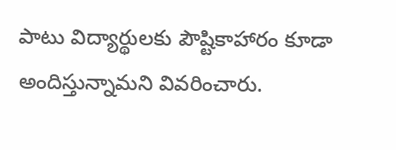పాటు విద్యార్థులకు పౌష్టికాహారం కూడా అందిస్తున్నామని వివరించారు.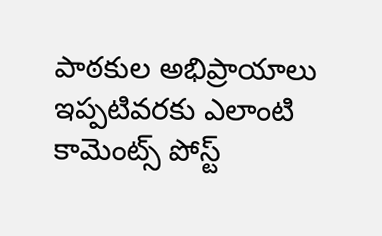పాఠకుల అభిప్రాయాలు
ఇప్పటివరకు ఎలాంటి కామెంట్స్ పోస్ట్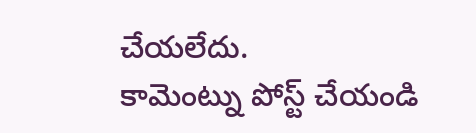చేయలేదు.
కామెంట్ను పోస్ట్ చేయండి